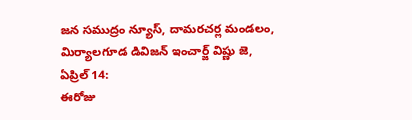జన సముద్రం న్యూస్, దామరచర్ల మండలం, మిర్యాలగూడ డివిజన్ ఇంచార్జ్ విష్ణు జె, ఏప్రిల్ 14:
ఈరోజు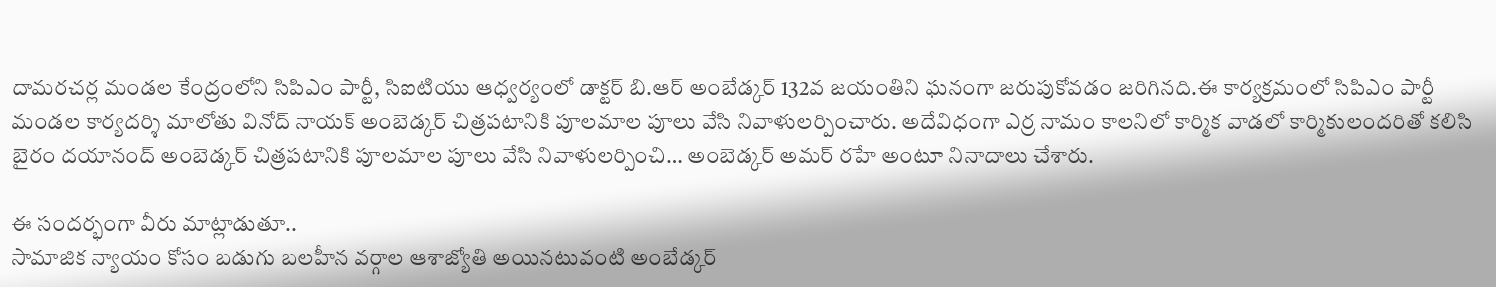దామరచర్ల మండల కేంద్రంలోని సిపిఎం పార్టీ, సిఐటియు ఆధ్వర్యంలో డాక్టర్ బి.ఆర్ అంబేడ్కర్ 132వ జయంతిని ఘనంగా జరుపుకోవడం జరిగినది.ఈ కార్యక్రమంలో సిపిఎం పార్టీ మండల కార్యదర్శి మాలోతు వినోద్ నాయక్ అంబెడ్కర్ చిత్రపటానికి పూలమాల పూలు వేసి నివాళులర్పించారు. అదేవిధంగా ఎర్ర నామం కాలనిలో కార్మిక వాడలో కార్మికులందరితో కలిసి బైరం దయానంద్ అంబెడ్కర్ చిత్రపటానికి పూలమాల పూలు వేసి నివాళులర్పించి… అంబెడ్కర్ అమర్ రహే అంటూ నినాదాలు చేశారు.

ఈ సందర్భంగా వీరు మాట్లాడుతూ..
సామాజిక న్యాయం కోసం బడుగు బలహీన వర్గాల ఆశాజ్యోతి అయినటువంటి అంబేడ్కర్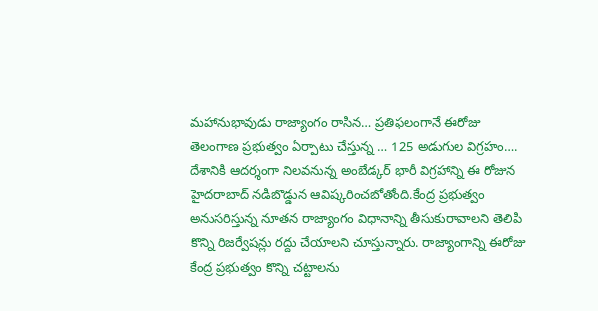మహానుభావుడు రాజ్యాంగం రాసిన… ప్రతిఫలంగానే ఈరోజు తెలంగాణ ప్రభుత్వం ఏర్పాటు చేస్తున్న … 125 అడుగుల విగ్రహం…. దేశానికి ఆదర్శంగా నిలవనున్న అంబేడ్కర్ భారీ విగ్రహాన్ని ఈ రోజున హైదరాబాద్ నడిబొడ్డున ఆవిష్కరించబోతోంది.కేంద్ర ప్రభుత్వం అనుసరిస్తున్న నూతన రాజ్యాంగం విధానాన్ని తీసుకురావాలని తెలిపి కొన్ని రిజర్వేషన్లు రద్దు చేయాలని చూస్తున్నారు. రాజ్యాంగాన్ని ఈరోజు కేంద్ర ప్రభుత్వం కొన్ని చట్టాలను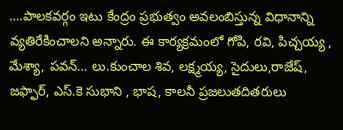….పాలకవర్గం ఇటు కేంద్రం ప్రభుత్వం అవలంబిస్తున్న విధానాన్ని వ్యతిరేకించాలని అన్నారు. ఈ కార్యక్రమంలో గోపి, రవి, పిచ్చయ్య , మేశ్యా, పవన్… లు.కుంచాల శివ, లక్ష్మయ్య, సైదులు,రాజేష్, జఫ్ఫార్, ఎస్.కె సుభాని , భాష, కాలనీ ప్రజలుతదితరులు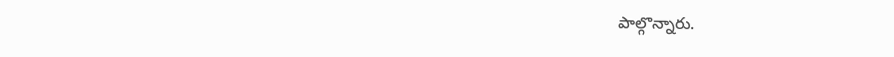పాల్గొన్నారు.